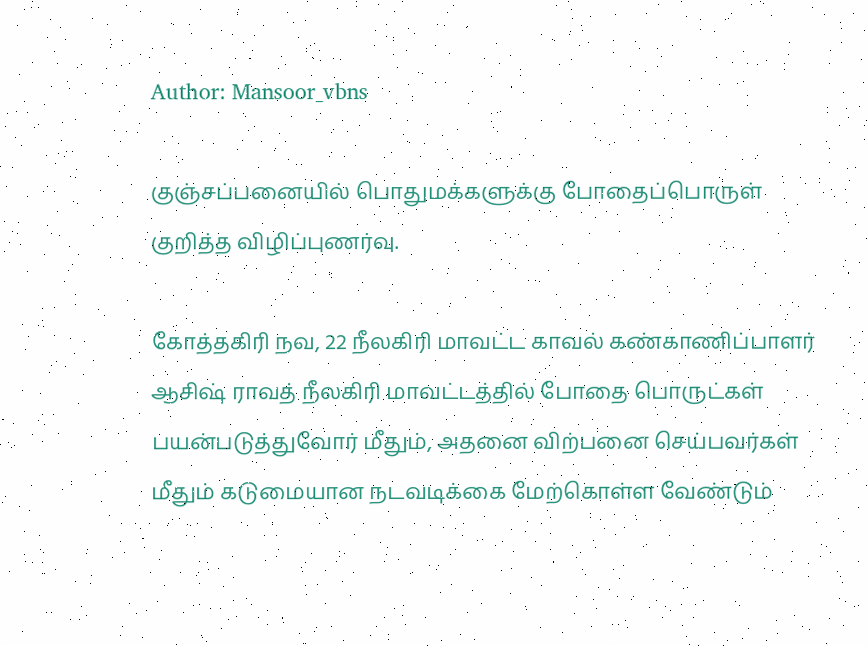Author: Mansoor_vbns

குஞ்சப்பனையில் பொதுமக்களுக்கு போதைப்பொருள் குறித்த விழிப்புணர்வு.

கோத்தகிரி நவ, 22 நீலகிரி மாவட்ட காவல் கண்காணிப்பாளர் ஆசிஷ் ராவத் நீலகிரி மாவட்டத்தில் போதை பொருட்கள் பயன்படுத்துவோர் மீதும், அதனை விற்பனை செய்பவர்கள் மீதும் கடுமையான நடவடிக்கை மேற்கொள்ள வேண்டும்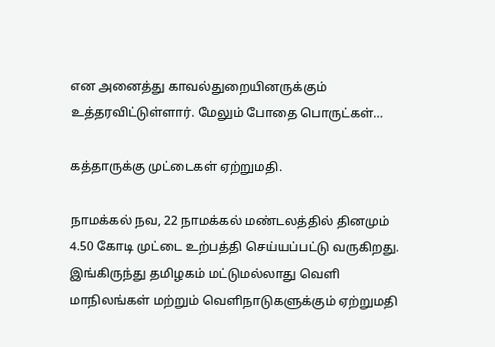என அனைத்து காவல்துறையினருக்கும் உத்தரவிட்டுள்ளார். மேலும் போதை பொருட்கள்…

கத்தாருக்கு முட்டைகள் ஏற்றுமதி.

நாமக்கல் நவ, 22 நாமக்கல் மண்டலத்தில் தினமும் 4.50 கோடி முட்டை உற்பத்தி செய்யப்பட்டு வருகிறது. இங்கிருந்து தமிழகம் மட்டுமல்லாது வெளி மாநிலங்கள் மற்றும் வெளிநாடுகளுக்கும் ஏற்றுமதி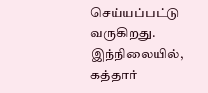செய்யப்பட்டு வருகிறது. இந்நிலையில், கத்தார்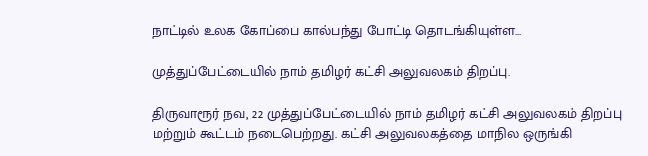நாட்டில் உலக கோப்பை கால்பந்து போட்டி தொடங்கியுள்ள…

முத்துப்பேட்டையில் நாம் தமிழர் கட்சி அலுவலகம் திறப்பு.

திருவாரூர் நவ, 22 முத்துப்பேட்டையில் நாம் தமிழர் கட்சி அலுவலகம் திறப்பு மற்றும் கூட்டம் நடைபெற்றது. கட்சி அலுவலகத்தை மாநில ஒருங்கி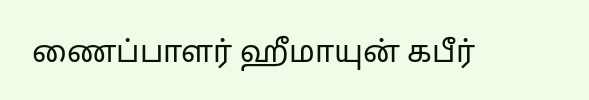ணைப்பாளர் ஹீமாயுன் கபீர்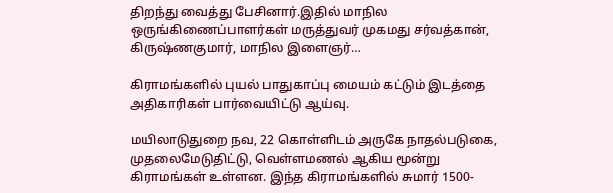திறந்து வைத்து பேசினார்.இதில் மாநில ஒருங்கிணைப்பாளர்கள் மருத்துவர் முகமது சர்வத்கான், கிருஷ்ணகுமார், மாநில இளைஞர்…

கிராமங்களில் புயல் பாதுகாப்பு மையம் கட்டும் இடத்தை அதிகாரிகள் பார்வையிட்டு ஆய்வு.

மயிலாடுதுறை நவ, 22 கொள்ளிடம் அருகே நாதல்படுகை, முதலைமேடுதிட்டு, வெள்ளமணல் ஆகிய மூன்று கிராமங்கள் உள்ளன. இந்த கிராமங்களில் சுமார் 1500-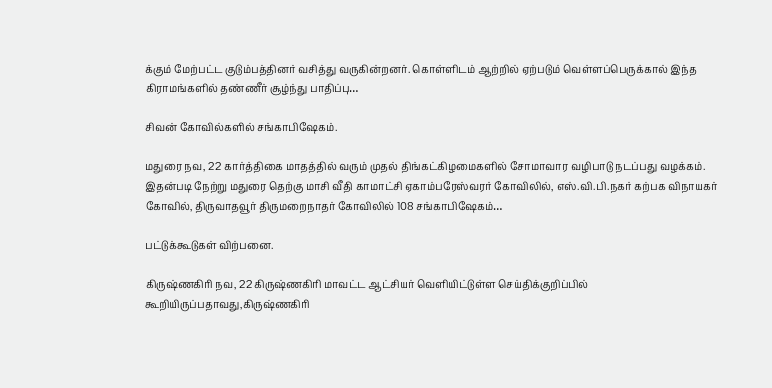க்கும் மேற்பட்ட குடும்பத்தினர் வசித்து வருகின்றனர். கொள்ளிடம் ஆற்றில் ஏற்படும் வெள்ளப்பெருக்கால் இந்த கிராமங்களில் தண்ணீர் சூழ்ந்து பாதிப்பு…

சிவன் கோவில்களில் சங்காபிஷேகம்.

மதுரை நவ, 22 கார்த்திகை மாதத்தில் வரும் முதல் திங்கட்கிழமைகளில் சோமாவார வழிபாடு நடப்பது வழக்கம். இதன்படி நேற்று மதுரை தெற்கு மாசி வீதி காமாட்சி ஏகாம்பரேஸ்வரர் கோவிலில், எஸ்.வி.பி.நகர் கற்பக விநாயகர் கோவில், திருவாதவூர் திருமறைநாதர் கோவிலில் 108 சங்காபிஷேகம்…

பட்டுக்கூடுகள் விற்பனை.

கிருஷ்ணகிரி நவ, 22 கிருஷ்ணகிரி மாவட்ட ஆட்சியர் வெளியிட்டுள்ள செய்திக்குறிப்பில் கூறியிருப்பதாவது,கிருஷ்ணகிரி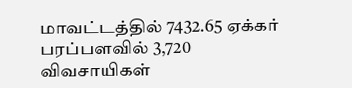மாவட்டத்தில் 7432.65 ஏக்கர் பரப்பளவில் 3,720 விவசாயிகள்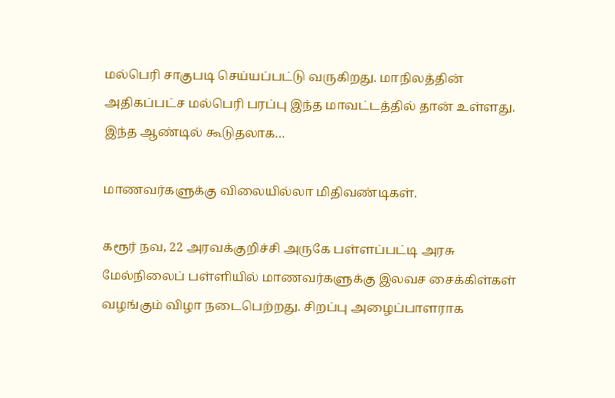மல்பெரி சாகுபடி செய்யப்பட்டு வருகிறது. மாநிலத்தின் அதிகப்பட்ச மல்பெரி பரப்பு இந்த மாவட்டத்தில் தான் உள்ளது. இந்த ஆண்டில் கூடுதலாக…

மாணவர்களுக்கு விலையில்லா மிதிவண்டிகள்.

கரூர் நவ, 22 அரவக்குறிச்சி அருகே பள்ளப்பட்டி அரசு மேல்நிலைப் பள்ளியில் மாணவர்களுக்கு இலவச சைக்கிள்கள் வழங்கும் விழா நடைபெற்றது. சிறப்பு அழைப்பாளராக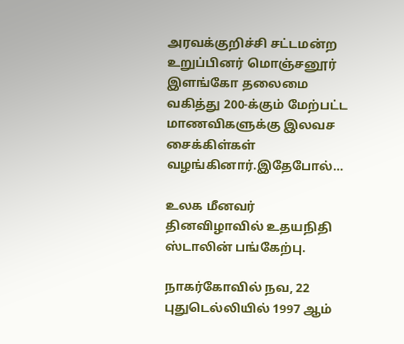அரவக்குறிச்சி சட்டமன்ற உறுப்பினர் மொஞ்சனூர் இளங்கோ தலைமை வகித்து 200-க்கும் மேற்பட்ட மாணவிகளுக்கு இலவச சைக்கிள்கள் வழங்கினார்.இதேபோல்…

உலக மீனவர் தினவிழாவில் உதயநிதி ஸ்டாலின் பங்கேற்பு.

நாகர்கோவில் நவ, 22 புதுடெல்லியில் 1997 ஆம்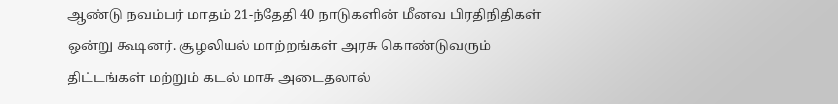ஆண்டு நவம்பர் மாதம் 21-ந்தேதி 40 நாடுகளின் மீனவ பிரதிநிதிகள் ஒன்று கூடினர். சூழலியல் மாற்றங்கள் அரசு கொண்டுவரும் திட்டங்கள் மற்றும் கடல் மாசு அடைதலால்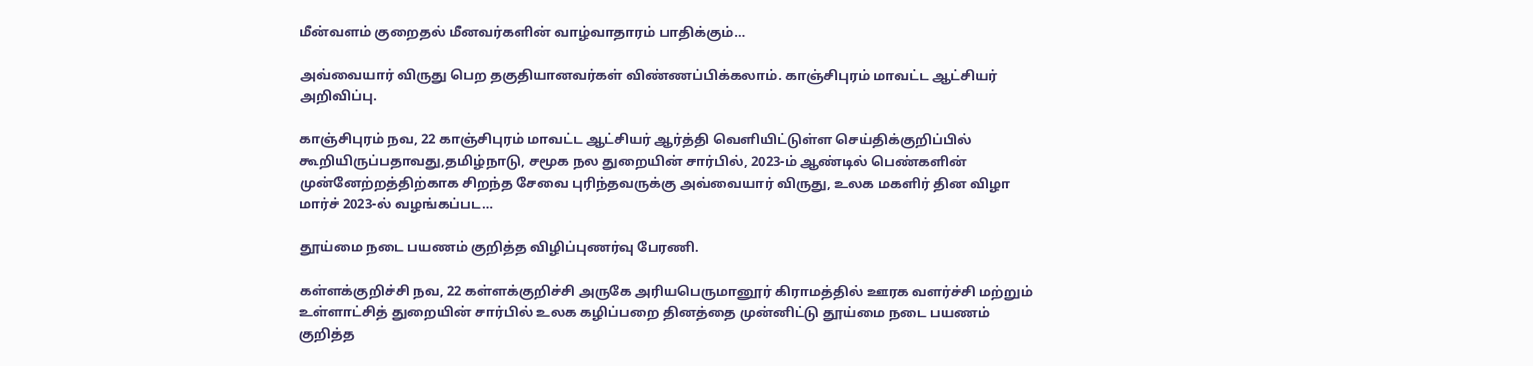மீன்வளம் குறைதல் மீனவர்களின் வாழ்வாதாரம் பாதிக்கும்…

அவ்வையார் விருது பெற தகுதியானவர்கள் விண்ணப்பிக்கலாம். காஞ்சிபுரம் மாவட்ட ஆட்சியர் அறிவிப்பு.

காஞ்சிபுரம் நவ, 22 காஞ்சிபுரம் மாவட்ட ஆட்சியர் ஆர்த்தி வெளியிட்டுள்ள செய்திக்குறிப்பில் கூறியிருப்பதாவது,தமிழ்நாடு, சமூக நல துறையின் சார்பில், 2023-ம் ஆண்டில் பெண்களின் முன்னேற்றத்திற்காக சிறந்த சேவை புரிந்தவருக்கு அவ்வையார் விருது, உலக மகளிர் தின விழா மார்ச் 2023-ல் வழங்கப்பட…

தூய்மை நடை பயணம் குறித்த விழிப்புணர்வு பேரணி.

கள்ளக்குறிச்சி நவ, 22 கள்ளக்குறிச்சி அருகே அரியபெருமானூர் கிராமத்தில் ஊரக வளர்ச்சி மற்றும் உள்ளாட்சித் துறையின் சார்பில் உலக கழிப்பறை தினத்தை முன்னிட்டு தூய்மை நடை பயணம் குறித்த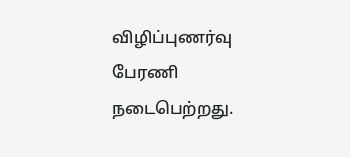விழிப்புணர்வு பேரணி நடைபெற்றது.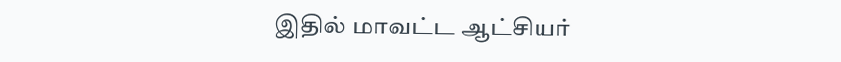இதில் மாவட்ட ஆட்சியர்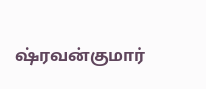ஷ்ரவன்குமார்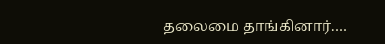தலைமை தாங்கினார்.…